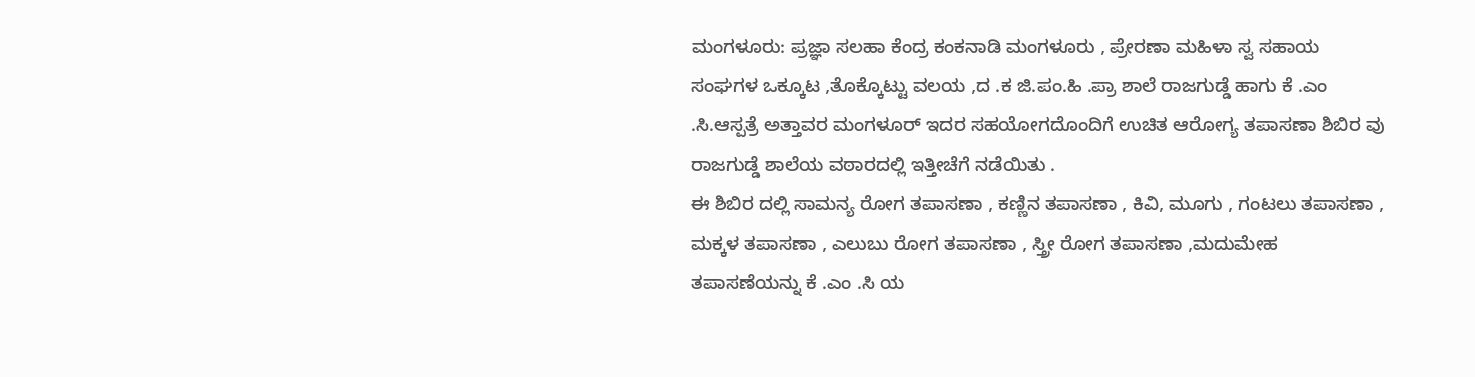ಮಂಗಳೂರು: ಪ್ರಜ್ಞಾ ಸಲಹಾ ಕೆಂದ್ರ ಕಂಕನಾಡಿ ಮಂಗಳೂರು , ಪ್ರೇರಣಾ ಮಹಿಳಾ ಸ್ವ ಸಹಾಯ ಸಂಘಗಳ ಒಕ್ಕೂಟ ,ತೊಕ್ಕೊಟ್ಟು ವಲಯ ,ದ .ಕ ಜಿ.ಪಂ.ಹಿ .ಪ್ರಾ ಶಾಲೆ ರಾಜಗುಡ್ಡೆ ಹಾಗು ಕೆ .ಎಂ .ಸಿ.ಆಸ್ಪತ್ರೆ ಅತ್ತಾವರ ಮಂಗಳೂರ್ ಇದರ ಸಹಯೋಗದೊಂದಿಗೆ ಉಚಿತ ಆರೋಗ್ಯ ತಪಾಸಣಾ ಶಿಬಿರ ವು ರಾಜಗುಡ್ಡೆ ಶಾಲೆಯ ವಠಾರದಲ್ಲಿ ಇತ್ತೀಚೆಗೆ ನಡೆಯಿತು .
ಈ ಶಿಬಿರ ದಲ್ಲಿ ಸಾಮನ್ಯ ರೋಗ ತಪಾಸಣಾ , ಕಣ್ಣಿನ ತಪಾಸಣಾ , ಕಿವಿ, ಮೂಗು , ಗಂಟಲು ತಪಾಸಣಾ , ಮಕ್ಕಳ ತಪಾಸಣಾ , ಎಲುಬು ರೋಗ ತಪಾಸಣಾ , ಸ್ತ್ರೀ ರೋಗ ತಪಾಸಣಾ ,ಮದುಮೇಹ ತಪಾಸಣೆಯನ್ನು ಕೆ .ಎಂ .ಸಿ ಯ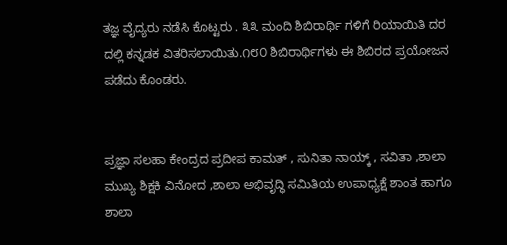ತಜ್ಞ ವೈದ್ಯರು ನಡೆಸಿ ಕೊಟ್ಟರು . ೩೩ ಮಂದಿ ಶಿಬಿರಾರ್ಥಿ ಗಳಿಗೆ ರಿಯಾಯಿತಿ ದರ ದಲ್ಲಿ ಕನ್ನಡಕ ವಿತರಿಸಲಾಯಿತು.೧೮೦ ಶಿಬಿರಾರ್ಥಿಗಳು ಈ ಶಿಬಿರದ ಪ್ರಯೋಜನ ಪಡೆದು ಕೊಂಡರು.


ಪ್ರಜ್ಞಾ ಸಲಹಾ ಕೇಂದ್ರದ ಪ್ರದೀಪ ಕಾಮತ್ , ಸುನಿತಾ ನಾಯ್ಕ್ , ಸವಿತಾ ,ಶಾಲಾ ಮುಖ್ಯ ಶಿಕ್ಷಕಿ ವಿನೋದ ,ಶಾಲಾ ಅಭಿವೃದ್ಧಿ ಸಮಿತಿಯ ಉಪಾಧ್ಯಕ್ಷೆ ಶಾಂತ ಹಾಗೂ ಶಾಲಾ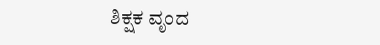ಶಿಕ್ಷಕ ವೃಂದ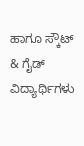ಹಾಗೂ ಸ್ಕೌಟ್ & ಗೈಡ್ ವಿದ್ಯಾರ್ಥಿಗಳು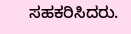ಸಹಕರಿಸಿದರು.